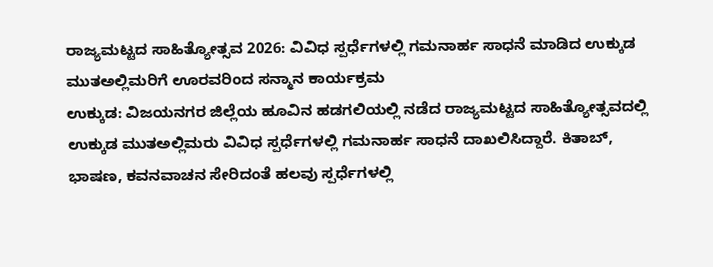ರಾಜ್ಯಮಟ್ಟದ ಸಾಹಿತ್ಯೋತ್ಸವ 2026: ವಿವಿಧ ಸ್ಪರ್ಧೆಗಳಲ್ಲಿ ಗಮನಾರ್ಹ ಸಾಧನೆ ಮಾಡಿದ ಉಕ್ಕುಡ ಮುತಅಲ್ಲಿಮರಿಗೆ ಊರವರಿಂದ ಸನ್ಮಾನ ಕಾರ್ಯಕ್ರಮ
ಉಕ್ಕುಡ: ವಿಜಯನಗರ ಜಿಲ್ಲೆಯ ಹೂವಿನ ಹಡಗಲಿಯಲ್ಲಿ ನಡೆದ ರಾಜ್ಯಮಟ್ಟದ ಸಾಹಿತ್ಯೋತ್ಸವದಲ್ಲಿ ಉಕ್ಕುಡ ಮುತಅಲ್ಲಿಮರು ವಿವಿಧ ಸ್ಪರ್ಧೆಗಳಲ್ಲಿ ಗಮನಾರ್ಹ ಸಾಧನೆ ದಾಖಲಿಸಿದ್ದಾರೆ. ಕಿತಾಬ್, ಭಾಷಣ, ಕವನವಾಚನ ಸೇರಿದಂತೆ ಹಲವು ಸ್ಪರ್ಧೆಗಳಲ್ಲಿ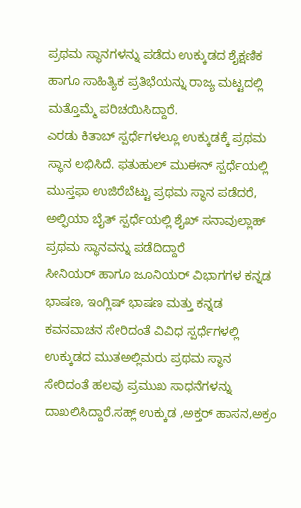ಪ್ರಥಮ ಸ್ಥಾನಗಳನ್ನು ಪಡೆದು ಉಕ್ಕುಡದ ಶೈಕ್ಷಣಿಕ ಹಾಗೂ ಸಾಹಿತ್ಯಿಕ ಪ್ರತಿಭೆಯನ್ನು ರಾಜ್ಯ ಮಟ್ಟದಲ್ಲಿ ಮತ್ತೊಮ್ಮೆ ಪರಿಚಯಿಸಿದ್ದಾರೆ.
ಎರಡು ಕಿತಾಬ್ ಸ್ಪರ್ಧೆಗಳಲ್ಲೂ ಉಕ್ಕುಡಕ್ಕೆ ಪ್ರಥಮ ಸ್ಥಾನ ಲಭಿಸಿದೆ. ಫತುಹುಲ್ ಮುಈನ್ ಸ್ಪರ್ಧೆಯಲ್ಲಿ ಮುಸ್ತಫಾ ಉಜಿರೆಬೆಟ್ಟು ಪ್ರಥಮ ಸ್ಥಾನ ಪಡೆದರೆ, ಅಲ್ಫಿಯಾ ಬೈತ್ ಸ್ಪರ್ಧೆಯಲ್ಲಿ ಶೈಖ್ ಸನಾವುಲ್ಲಾಹ್ ಪ್ರಥಮ ಸ್ಥಾನವನ್ನು ಪಡೆದಿದ್ದಾರೆ
ಸೀನಿಯರ್ ಹಾಗೂ ಜೂನಿಯರ್ ವಿಭಾಗಗಳ ಕನ್ನಡ ಭಾಷಣ, ಇಂಗ್ಲಿಷ್ ಭಾಷಣ ಮತ್ತು ಕನ್ನಡ ಕವನವಾಚನ ಸೇರಿದಂತೆ ವಿವಿಧ ಸ್ಪರ್ಧೆಗಳಲ್ಲಿ ಉಕ್ಕುಡದ ಮುತಅಲ್ಲಿಮರು ಪ್ರಥಮ ಸ್ಥಾನ ಸೇರಿದಂತೆ ಹಲವು ಪ್ರಮುಖ ಸಾಧನೆಗಳನ್ನು ದಾಖಲಿಸಿದ್ದಾರೆ.ಸಹ್ಲ್ ಉಕ್ಕುಡ ,ಅಕ್ತರ್ ಹಾಸನ,ಅಕ್ರಂ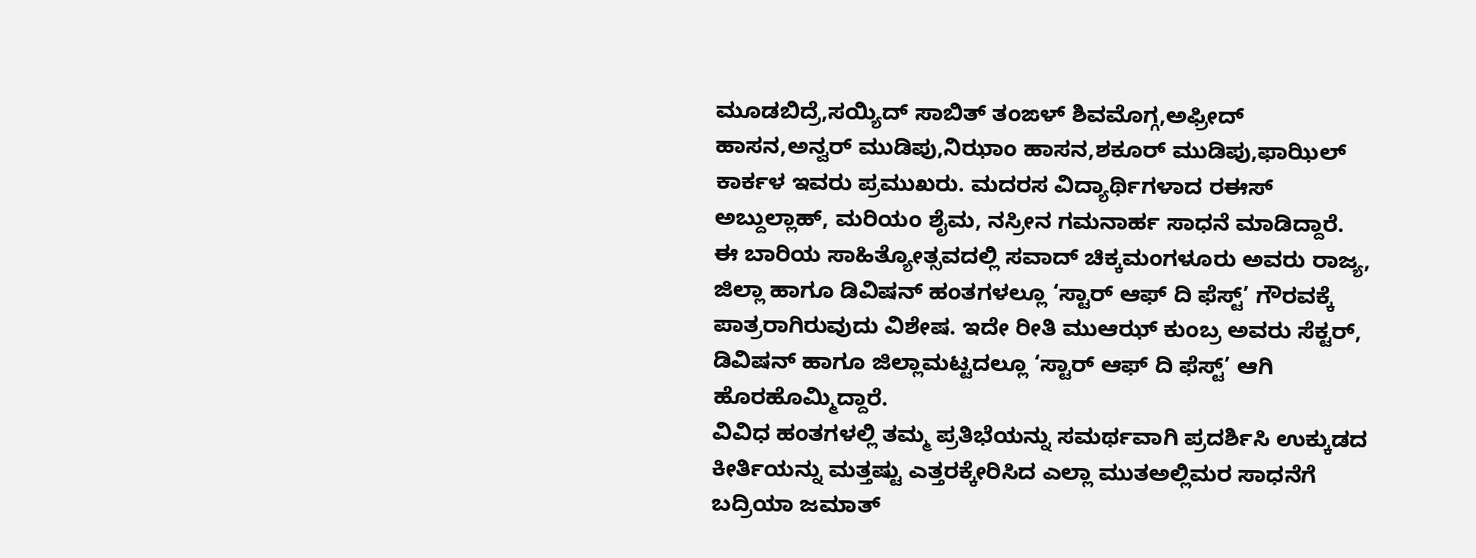ಮೂಡಬಿದ್ರೆ,ಸಯ್ಯಿದ್ ಸಾಬಿತ್ ತಂಙಳ್ ಶಿವಮೊಗ್ಗ,ಅಫ್ರೀದ್ ಹಾಸನ,ಅನ್ವರ್ ಮುಡಿಪು,ನಿಝಾಂ ಹಾಸನ,ಶಕೂರ್ ಮುಡಿಪು,ಫಾಝಿಲ್ ಕಾರ್ಕಳ ಇವರು ಪ್ರಮುಖರು. ಮದರಸ ವಿದ್ಯಾರ್ಥಿಗಳಾದ ರಈಸ್ ಅಬ್ದುಲ್ಲಾಹ್, ಮರಿಯಂ ಶೈಮ, ನಸ್ರೀನ ಗಮನಾರ್ಹ ಸಾಧನೆ ಮಾಡಿದ್ದಾರೆ.
ಈ ಬಾರಿಯ ಸಾಹಿತ್ಯೋತ್ಸವದಲ್ಲಿ ಸವಾದ್ ಚಿಕ್ಕಮಂಗಳೂರು ಅವರು ರಾಜ್ಯ, ಜಿಲ್ಲಾ ಹಾಗೂ ಡಿವಿಷನ್ ಹಂತಗಳಲ್ಲೂ ‘ಸ್ಟಾರ್ ಆಫ್ ದಿ ಫೆಸ್ಟ್’ ಗೌರವಕ್ಕೆ ಪಾತ್ರರಾಗಿರುವುದು ವಿಶೇಷ. ಇದೇ ರೀತಿ ಮುಆಝ್ ಕುಂಬ್ರ ಅವರು ಸೆಕ್ಟರ್, ಡಿವಿಷನ್ ಹಾಗೂ ಜಿಲ್ಲಾಮಟ್ಟದಲ್ಲೂ ‘ಸ್ಟಾರ್ ಆಫ್ ದಿ ಫೆಸ್ಟ್’ ಆಗಿ ಹೊರಹೊಮ್ಮಿದ್ದಾರೆ.
ವಿವಿಧ ಹಂತಗಳಲ್ಲಿ ತಮ್ಮ ಪ್ರತಿಭೆಯನ್ನು ಸಮರ್ಥವಾಗಿ ಪ್ರದರ್ಶಿಸಿ ಉಕ್ಕುಡದ ಕೀರ್ತಿಯನ್ನು ಮತ್ತಷ್ಟು ಎತ್ತರಕ್ಕೇರಿಸಿದ ಎಲ್ಲಾ ಮುತಅಲ್ಲಿಮರ ಸಾಧನೆಗೆ ಬದ್ರಿಯಾ ಜಮಾತ್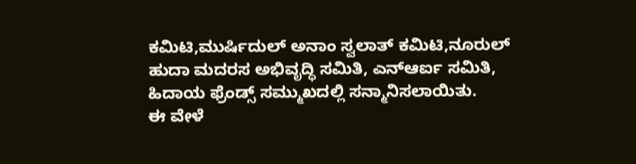ಕಮಿಟಿ,ಮುರ್ಷಿದುಲ್ ಅನಾಂ ಸ್ವಲಾತ್ ಕಮಿಟಿ,ನೂರುಲ್ ಹುದಾ ಮದರಸ ಅಭಿವೃದ್ಧಿ ಸಮಿತಿ, ಎನ್ಆರ್ಐ ಸಮಿತಿ, ಹಿದಾಯ ಫ್ರೆಂಡ್ಸ್ ಸಮ್ಮುಖದಲ್ಲಿ ಸನ್ಮಾನಿಸಲಾಯಿತು.
ಈ ವೇಳೆ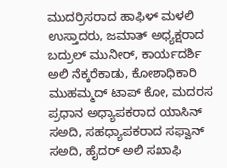ಮುದರ್ರಿಸರಾದ ಹಾಫಿಳ್ ಮಳಲಿ ಉಸ್ತಾದರು, ಜಮಾತ್ ಅಧ್ಯಕ್ಷರಾದ ಬದ್ರುಲ್ ಮುನೀರ್, ಕಾರ್ಯದರ್ಶಿ ಅಲಿ ನೆಕ್ಕರೆಕಾಡು, ಕೋಶಾಧಿಕಾರಿ ಮುಹಮ್ಮದ್ ಟಾಪ್ ಕೋ, ಮದರಸ ಪ್ರಧಾನ ಅಧ್ಯಾಪಕರಾದ ಯಾಸಿನ್ ಸಅದಿ, ಸಹಧ್ಯಾಪಕರಾದ ಸಫ್ವಾನ್ ಸಅದಿ, ಹೈದರ್ ಅಲಿ ಸಖಾಫಿ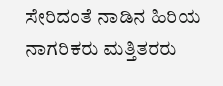ಸೇರಿದಂತೆ ನಾಡಿನ ಹಿರಿಯ ನಾಗರಿಕರು ಮತ್ತಿತರರು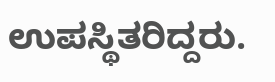ಉಪಸ್ಥಿತರಿದ್ದರು.